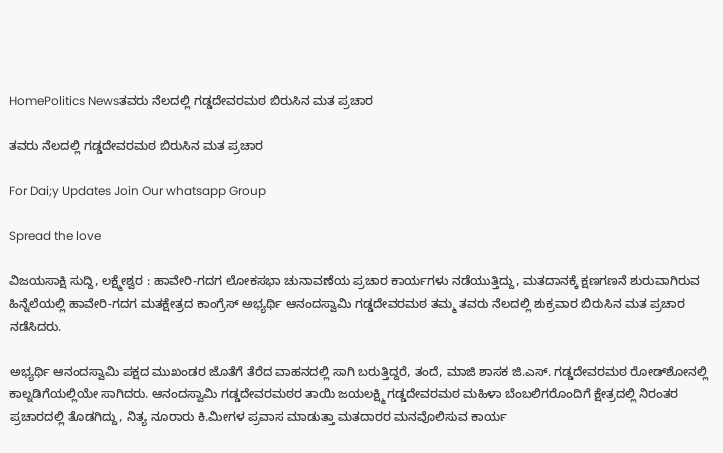HomePolitics Newsತವರು ನೆಲದಲ್ಲಿ ಗಡ್ಡದೇವರಮಠ ಬಿರುಸಿನ ಮತ ಪ್ರಚಾರ

ತವರು ನೆಲದಲ್ಲಿ ಗಡ್ಡದೇವರಮಠ ಬಿರುಸಿನ ಮತ ಪ್ರಚಾರ

For Dai;y Updates Join Our whatsapp Group

Spread the love

ವಿಜಯಸಾಕ್ಷಿ ಸುದ್ದಿ, ಲಕ್ಷ್ಮೇಶ್ವರ : ಹಾವೇರಿ-ಗದಗ ಲೋಕಸಭಾ ಚುನಾವಣೆಯ ಪ್ರಚಾರ ಕಾರ್ಯಗಳು ನಡೆಯುತ್ತಿದ್ದು, ಮತದಾನಕ್ಕೆ ಕ್ಷಣಗಣನೆ ಶುರುವಾಗಿರುವ ಹಿನ್ನೆಲೆಯಲ್ಲಿ ಹಾವೇರಿ-ಗದಗ ಮತಕ್ಷೇತ್ರದ ಕಾಂಗ್ರೆಸ್ ಅಭ್ಯರ್ಥಿ ಆನಂದಸ್ವಾಮಿ ಗಡ್ಡದೇವರಮಠ ತಮ್ಮ ತವರು ನೆಲದಲ್ಲಿ ಶುಕ್ರವಾರ ಬಿರುಸಿನ ಮತ ಪ್ರಚಾರ ನಡೆಸಿದರು.

ಅಭ್ಯರ್ಥಿ ಆನಂದಸ್ವಾಮಿ ಪಕ್ಷದ ಮುಖಂಡರ ಜೊತೆಗೆ ತೆರೆದ ವಾಹನದಲ್ಲಿ ಸಾಗಿ ಬರುತ್ತಿದ್ದರೆ, ತಂದೆ, ಮಾಜಿ ಶಾಸಕ ಜಿ.ಎಸ್. ಗಡ್ಡದೇವರಮಠ ರೋಡ್‌ಶೋನಲ್ಲಿ ಕಾಲ್ನಡಿಗೆಯಲ್ಲಿಯೇ ಸಾಗಿದರು. ಆನಂದಸ್ವಾಮಿ ಗಡ್ಡದೇವರಮಠರ ತಾಯಿ ಜಯಲಕ್ಷ್ಮಿ ಗಡ್ಡದೇವರಮಠ ಮಹಿಳಾ ಬೆಂಬಲಿಗರೊಂದಿಗೆ ಕ್ಷೇತ್ರದಲ್ಲಿ ನಿರಂತರ ಪ್ರಚಾರದಲ್ಲಿ ತೊಡಗಿದ್ದು, ನಿತ್ಯ ನೂರಾರು ಕಿ.ಮೀಗಳ ಪ್ರವಾಸ ಮಾಡುತ್ತಾ ಮತದಾರರ ಮನವೊಲಿಸುವ ಕಾರ್ಯ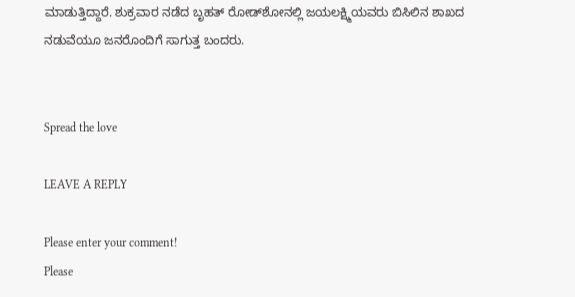ಮಾಡುತ್ತಿದ್ದಾರೆ. ಶುಕ್ರವಾರ ನಡೆದ ಬೃಹತ್ ರೋಡ್‌ಶೋನಲ್ಲಿ ಜಯಲಕ್ಷ್ಮಿಯವರು ಬಿಸಿಲಿನ ಶಾಖದ ನಡುವೆಯೂ ಜನರೊಂದಿಗೆ ಸಾಗುತ್ತ ಬಂದರು.


Spread the love

LEAVE A REPLY

Please enter your comment!
Please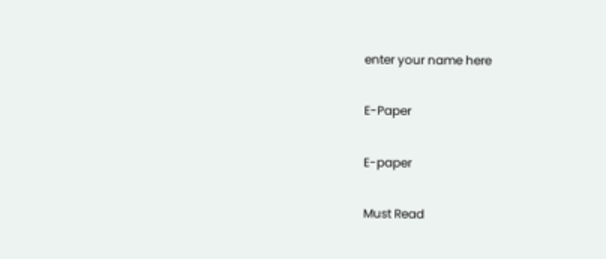enter your name here

E-Paper

E-paper

Must Read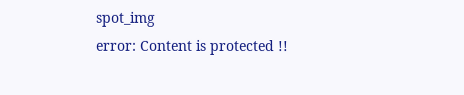spot_img
error: Content is protected !!